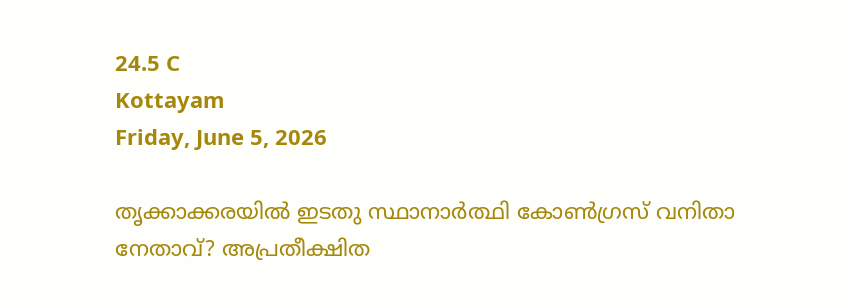24.5 C
Kottayam
Friday, June 5, 2026

തൃക്കാക്കരയില്‍ ഇടതു സ്ഥാനാര്‍ത്ഥി കോണ്‍ഗ്രസ് വനിതാ നേതാവ്? അപ്രതീക്ഷിത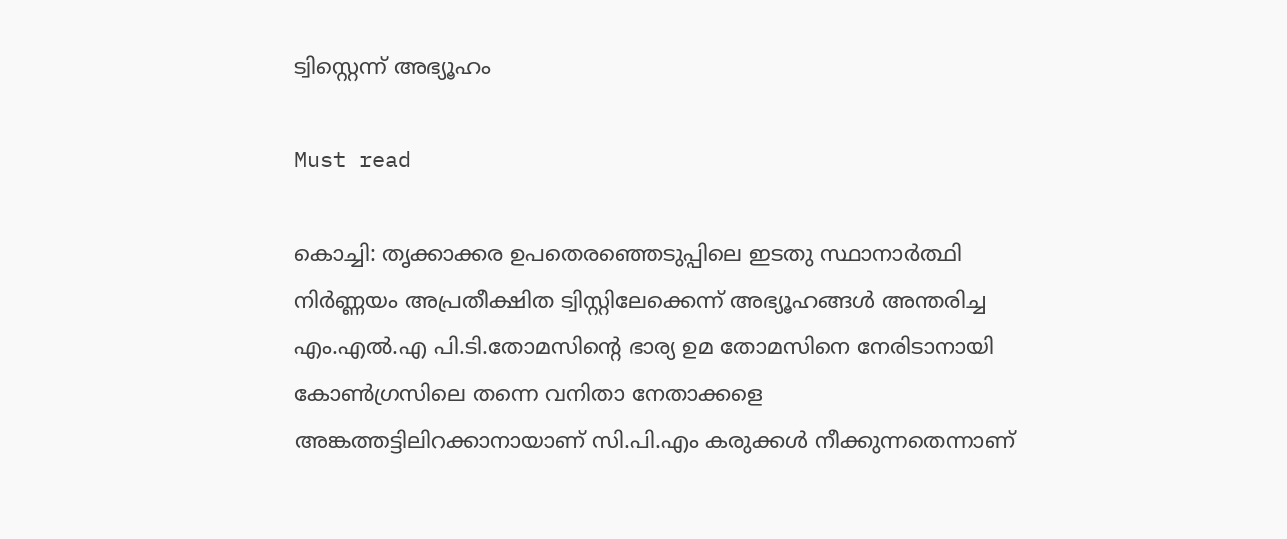ട്വിസ്റ്റെന്ന് അഭ്യൂഹം

Must read

കൊച്ചി: തൃക്കാക്കര ഉപതെരഞ്ഞെടുപ്പിലെ ഇടതു സ്ഥാനാര്‍ത്ഥി നിര്‍ണ്ണയം അപ്രതീക്ഷിത ട്വിസ്റ്റിലേക്കെന്ന് അഭ്യൂഹങ്ങള്‍ അന്തരിച്ച എം.എല്‍.എ പി.ടി.തോമസിന്റെ ഭാര്യ ഉമ തോമസിനെ നേരിടാനായി കോണ്‍ഗ്രസിലെ തന്നെ വനിതാ നേതാക്കളെ അങ്കത്തട്ടിലിറക്കാനായാണ് സി.പി.എം കരുക്കള്‍ നീക്കുന്നതെന്നാണ്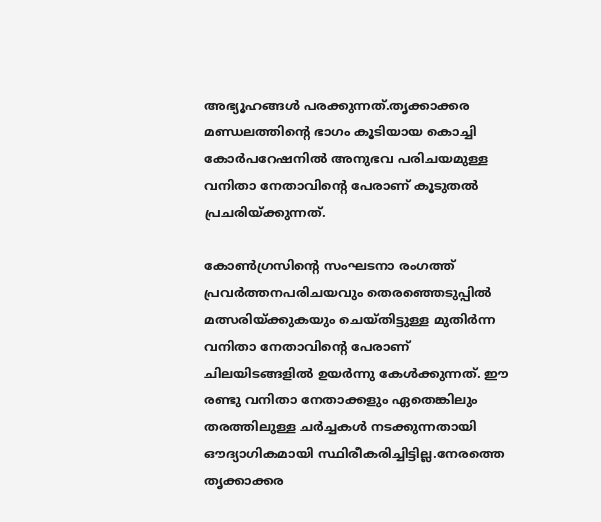അഭ്യൂഹങ്ങള്‍ പരക്കുന്നത്.തൃക്കാക്കര മണ്ഡലത്തിന്റെ ഭാഗം കൂടിയായ കൊച്ചി കോര്‍പറേഷനില്‍ അനുഭവ പരിചയമുള്ള വനിതാ നേതാവിന്റെ പേരാണ് കൂടുതല്‍ പ്രചരിയ്ക്കുന്നത്.

കോണ്‍ഗ്രസിന്റെ സംഘടനാ രംഗത്ത് പ്രവര്‍ത്തനപരിചയവും തെരഞ്ഞെടുപ്പില്‍ മത്സരിയ്ക്കുകയും ചെയ്തിട്ടുള്ള മുതിര്‍ന്ന വനിതാ നേതാവിന്റെ പേരാണ് ചിലയിടങ്ങളില്‍ ഉയര്‍ന്നു കേള്‍ക്കുന്നത്. ഈ രണ്ടു വനിതാ നേതാക്കളും ഏതെങ്കിലും തരത്തിലുള്ള ചര്‍ച്ചകള്‍ നടക്കുന്നതായി ഔദ്യാഗികമായി സ്ഥിരീകരിച്ചിട്ടില്ല.നേരത്തെ തൃക്കാക്കര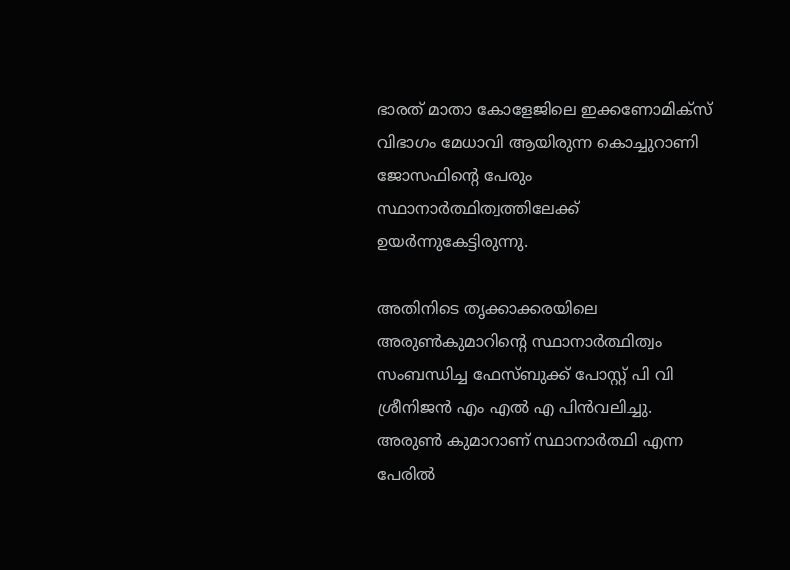ഭാരത് മാതാ കോളേജിലെ ഇക്കണോമിക്‌സ് വിഭാഗം മേധാവി ആയിരുന്ന കൊച്ചുറാണി ജോസഫിന്റെ പേരും സ്ഥാനാര്‍ത്ഥിത്വത്തിലേക്ക് ഉയര്‍ന്നുകേട്ടിരുന്നു.

അതിനിടെ തൃക്കാക്കരയിലെ അരുണ്‍കുമാറിന്റെ സ്ഥാനാര്‍ത്ഥിത്വം സംബന്ധിച്ച ഫേസ്ബുക്ക് പോസ്റ്റ് പി വി ശ്രീനിജന്‍ എം എല്‍ എ പിന്‍വലിച്ചു.
അരുണ്‍ കുമാറാണ് സ്ഥാനാര്‍ത്ഥി എന്ന പേരില്‍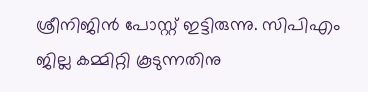ശ്രീനിജിന്‍ പോസ്റ്റ് ഇട്ടിരുന്നു. സിപിഎം ജില്ല കമ്മിറ്റി കൂടുന്നതിനു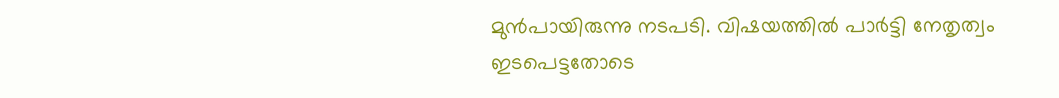മുന്‍പായിരുന്നു നടപടി. വിഷയത്തില്‍ പാര്‍ട്ടി നേതൃത്വം ഇടപെട്ടതോടെ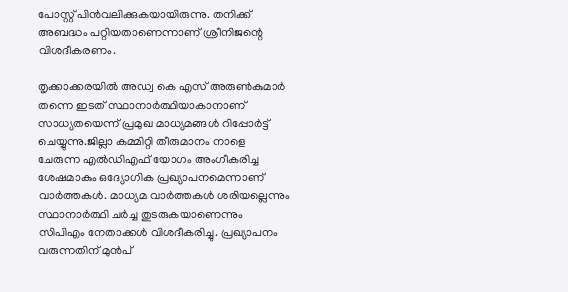പോസ്റ്റ് പിന്‍വലിക്കുകയായിരുന്നു. തനിക്ക് അബദ്ധം പറ്റിയതാണെന്നാണ് ശ്രീനിജന്റെ വിശദീകരണം.

തൃക്കാക്കരയില്‍ അഡ്വ കെ എസ് അരുണ്‍കുമാര്‍ തന്നെ ഇടത് സ്ഥാനാര്‍ത്ഥിയാകാനാണ് സാധ്യതയെന്ന് പ്രമുഖ മാധ്യമങ്ങള്‍ റിപ്പോര്‍ട്ട് ചെയ്യുന്നു.ജില്ലാ കമ്മിറ്റി തീരുമാനം നാളെ ചേരുന്ന എല്‍ഡിഎഫ് യോഗം അംഗീകരിച്ച ശേഷമാകും ഒദ്യോഗിക പ്രഖ്യാപനമെന്നാണ് വാര്‍ത്തകള്‍. മാധ്യമ വാര്‍ത്തകള്‍ ശരിയല്ലെന്നും സ്ഥാനാര്‍ത്ഥി ചര്‍ച്ച തുടരുകയാണെന്നും സിപിഎം നേതാക്കള്‍ വിശദീകരിച്ചു. പ്രഖ്യാപനം വരുന്നതിന് മുന്‍പ്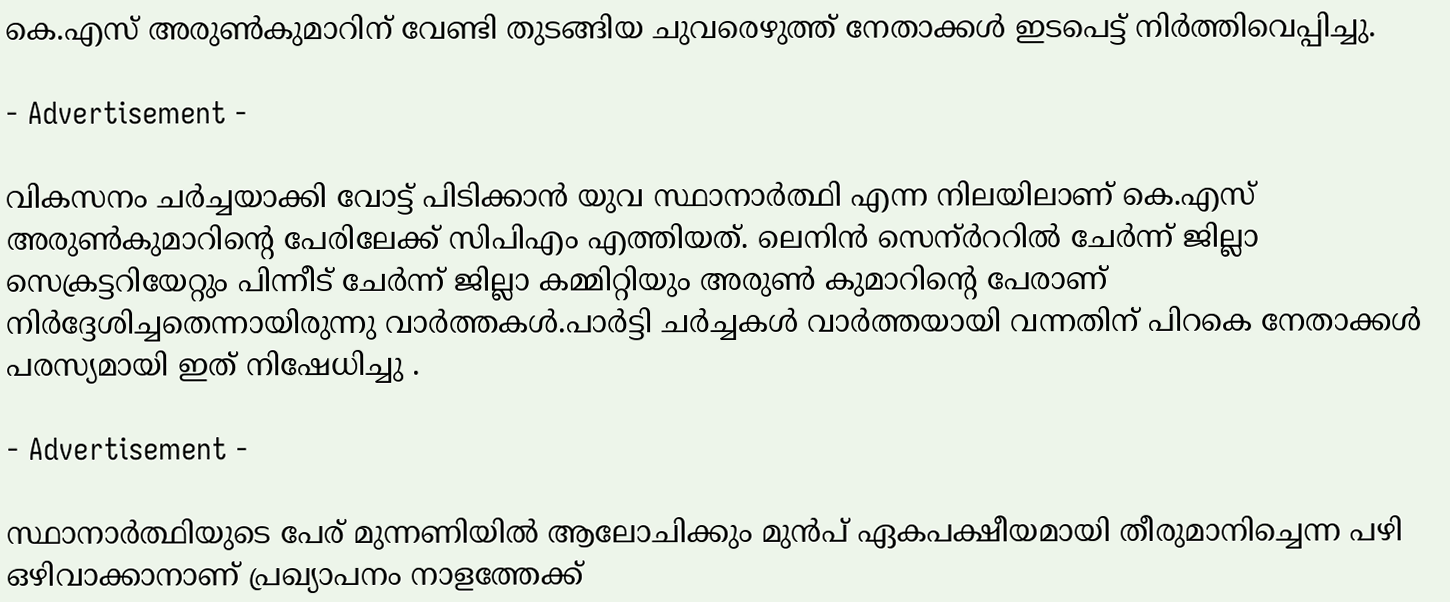കെ.എസ് അരുണ്‍കുമാറിന് വേണ്ടി തുടങ്ങിയ ചുവരെഴുത്ത് നേതാക്കള്‍ ഇടപെട്ട് നിര്‍ത്തിവെപ്പിച്ചു.

- Advertisement -

വികസനം ചര്‍ച്ചയാക്കി വോട്ട് പിടിക്കാന്‍ യുവ സ്ഥാനാര്‍ത്ഥി എന്ന നിലയിലാണ് കെ.എസ് അരുണ്‍കുമാറിന്റെ പേരിലേക്ക് സിപിഎം എത്തിയത്. ലെനിന്‍ സെന്ര്‍ററില്‍ ചേര്‍ന്ന് ജില്ലാ സെക്രട്ടറിയേറ്റും പിന്നീട് ചേര്‍ന്ന് ജില്ലാ കമ്മിറ്റിയും അരുണ്‍ കുമാറിന്റെ പേരാണ് നിര്‍ദ്ദേശിച്ചതെന്നായിരുന്നു വാര്‍ത്തകള്‍.പാര്‍ട്ടി ചര്‍ച്ചകള്‍ വാര്‍ത്തയായി വന്നതിന് പിറകെ നേതാക്കള്‍ പരസ്യമായി ഇത് നിഷേധിച്ചു .

- Advertisement -

സ്ഥാനാര്‍ത്ഥിയുടെ പേര് മുന്നണിയില്‍ ആലോചിക്കും മുന്‍പ് ഏകപക്ഷീയമായി തീരുമാനിച്ചെന്ന പഴി ഒഴിവാക്കാനാണ് പ്രഖ്യാപനം നാളത്തേക്ക്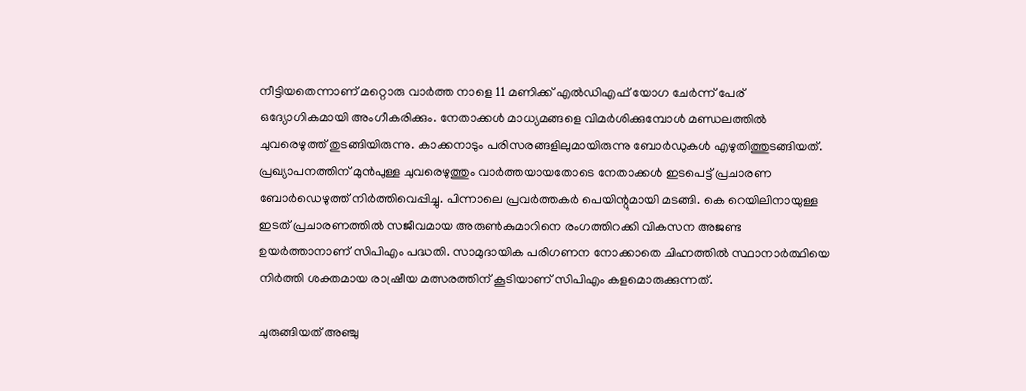നീട്ടിയതെന്നാണ് മറ്റൊരു വാര്‍ത്ത നാളെ 11 മണിക്ക് എല്‍ഡിഎഫ് യോഗ ചേര്‍ന്ന് പേര് ഒദ്യോഗികമായി അംഗീകരിക്കും. നേതാക്കള്‍ മാധ്യമങ്ങളെ വിമര്‍ശിക്കുമ്പോള്‍ മണ്ഡലത്തില്‍ ചുവരെഴുത്ത് തുടങ്ങിയിരുന്നു. കാക്കനാടും പരിസരങ്ങളിലുമായിരുന്നു ബോര്‍ഡുകള്‍ എഴുതിത്തുടങ്ങിയത്. പ്രഖ്യാപനത്തിന് മുന്‍പുള്ള ചുവരെഴുത്തും വാര്‍ത്തയായതോടെ നേതാക്കള്‍ ഇടപെട്ട് പ്രചാരണ ബോര്‍ഡെഴുത്ത് നിര്‍ത്തിവെപ്പിച്ചു. പിന്നാലെ പ്രവര്‍ത്തകര്‍ പെയിന്റുമായി മടങ്ങി. കെ റെയിലിനായുള്ള ഇടത് പ്രചാരണത്തില്‍ സജീവമായ അരുണ്‍കുമാറിനെ രംഗത്തിറക്കി വികസന അജണ്ട ഉയര്‍ത്താനാണ് സിപിഎം പദ്ധതി. സാമുദായിക പരിഗണന നോക്കാതെ ചിഹ്നത്തില്‍ സ്ഥാനാര്‍ത്ഥിയെ നിര്‍ത്തി ശക്തമായ രാഷ്രീയ മത്സരത്തിന് കൂടിയാണ് സിപിഎം കളമൊരുക്കുന്നത്.

ചുരുങ്ങിയത് അഞ്ചു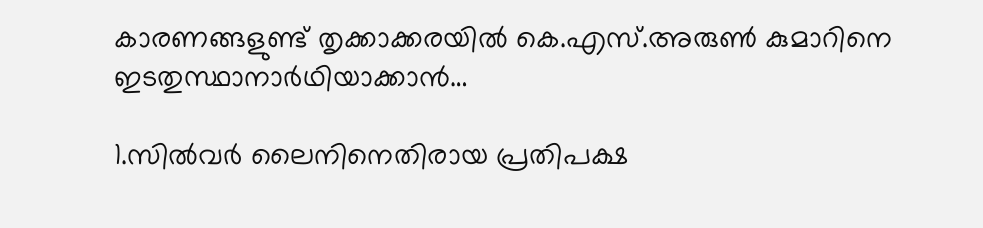കാരണങ്ങളുണ്ട് തൃക്കാക്കരയില്‍ കെ.എസ്.അരുണ്‍ കുമാറിനെ ഇടതുസ്ഥാനാര്‍ഥിയാക്കാന്‍…

1.സില്‍വര്‍ ലൈനിനെതിരായ പ്രതിപക്ഷ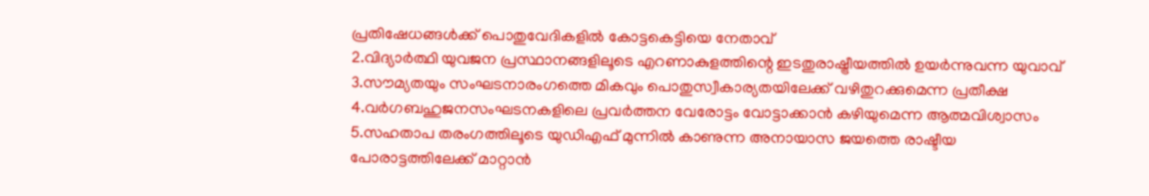പ്രതിഷേധങ്ങള്‍ക്ക് പൊതുവേദികളില്‍ കോട്ടകെട്ടിയെ നേതാവ്
2.വിദ്യാര്‍ത്ഥി യുവജന പ്രസ്ഥാനങ്ങളിലൂടെ എറണാകുളത്തിന്റെ ഇടതുരാഷ്ട്രീയത്തില്‍ ഉയര്‍ന്നുവന്ന യുവാവ്
3.സൗമ്യതയും സംഘടനാരംഗത്തെ മികവും പൊതുസ്വീകാര്യതയിലേക്ക് വഴിതുറക്കുമെന്ന പ്രതീക്ഷ
4.വര്‍ഗബഹുജനസംഘടനകളിലെ പ്രവര്‍ത്തന വേരോട്ടം വോട്ടാക്കാന്‍ കഴിയുമെന്ന ആത്മവിശ്വാസം
5.സഹതാപ തരംഗത്തിലൂടെ യുഡിഎഫ് മുന്നില്‍ കാണുന്ന അനായാസ ജയത്തെ രാഷ്ടീയ പോരാട്ടത്തിലേക്ക് മാറ്റാന്‍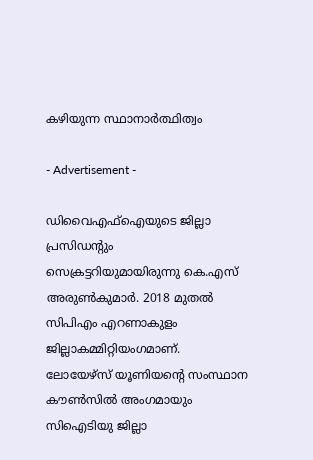കഴിയുന്ന സ്ഥാനാര്‍ത്ഥിത്വം

- Advertisement -

ഡിവൈഎഫ്‌ഐയുടെ ജില്ലാ പ്രസിഡന്റും സെക്രട്ടറിയുമായിരുന്നു കെ.എസ് അരുണ്‍കുമാര്‍. 2018 മുതല്‍ സിപിഎം എറണാകുളം ജില്ലാകമ്മിറ്റിയംഗമാണ്. ലോയേഴ്‌സ് യൂണിയന്റെ സംസ്ഥാന കൗണ്‍സില്‍ അംഗമായും സിഐടിയു ജില്ലാ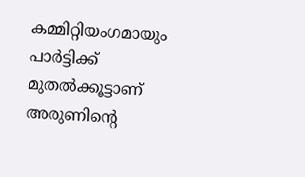കമ്മിറ്റിയംഗമായും പാര്‍ട്ടിക്ക് മുതല്‍ക്കൂട്ടാണ് അരുണിന്റെ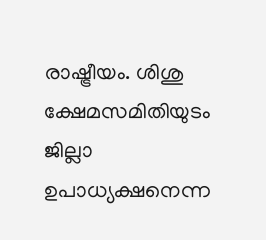രാഷ്ട്രീയം. ശിശു ക്ഷേമസമിതിയുടം ജില്ലാ ഉപാധ്യക്ഷനെന്ന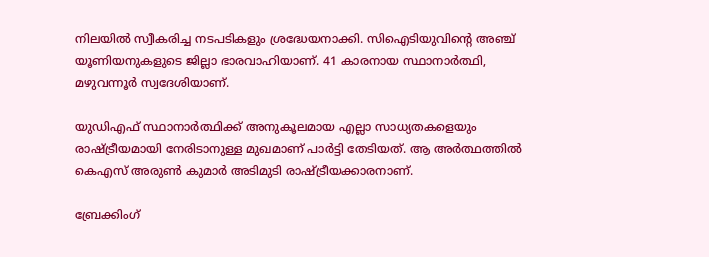നിലയില്‍ സ്വീകരിച്ച നടപടികളും ശ്രദ്ധേയനാക്കി. സിഐടിയുവിന്റെ അഞ്ച് യൂണിയനുകളുടെ ജില്ലാ ഭാരവാഹിയാണ്. 41 കാരനായ സ്ഥാനാര്‍ത്ഥി, മഴുവന്നൂര്‍ സ്വദേശിയാണ്.

യുഡിഎഫ് സ്ഥാനാര്‍ത്ഥിക്ക് അനുകൂലമായ എല്ലാ സാധ്യതകളെയും രാഷ്ട്രീയമായി നേരിടാനുള്ള മുഖമാണ് പാര്‍ട്ടി തേടിയത്. ആ അര്‍ത്ഥത്തില്‍ കെഎസ് അരുണ്‍ കുമാര്‍ അടിമുടി രാഷ്ട്രീയക്കാരനാണ്.

ബ്രേക്കിംഗ്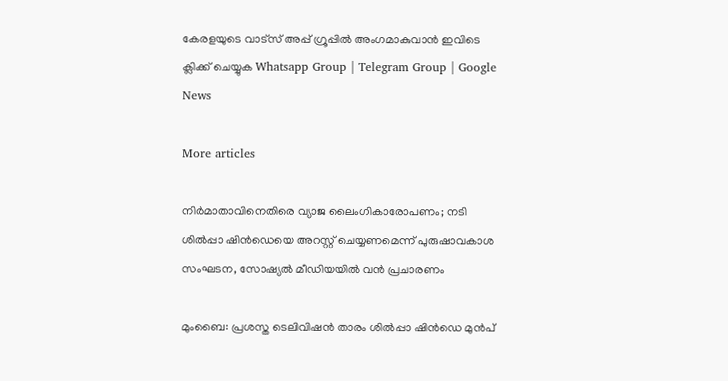കേരളയുടെ വാട്സ് അപ്പ് ഗ്രൂപ്പിൽ അംഗമാകുവാൻ ഇവിടെ ക്ലിക്ക് ചെയ്യുക Whatsapp Group | Telegram Group | Google News

More articles

നിർമാതാവിനെതിരെ വ്യാജ ലൈംഗികാരോപണം; നടി ശിൽപ്പാ ഷിൻഡെയെ അറസ്റ്റ് ചെയ്യണമെന്ന് പുരുഷാവകാശ സംഘടന, സോഷ്യൽ മീഡിയയിൽ വൻ പ്രചാരണം

മുംബൈ: പ്രശസ്ത ടെലിവിഷൻ താരം ശിൽപ്പാ ഷിൻഡെ മുൻപ്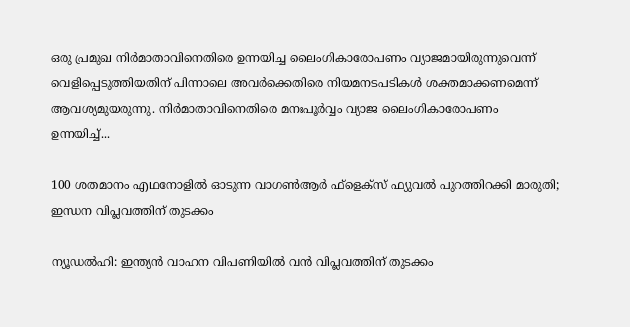ഒരു പ്രമുഖ നിർമാതാവിനെതിരെ ഉന്നയിച്ച ലൈംഗികാരോപണം വ്യാജമായിരുന്നുവെന്ന് വെളിപ്പെടുത്തിയതിന് പിന്നാലെ അവർക്കെതിരെ നിയമനടപടികൾ ശക്തമാക്കണമെന്ന് ആവശ്യമുയരുന്നു. നിർമാതാവിനെതിരെ മനഃപൂർവ്വം വ്യാജ ലൈംഗികാരോപണം ഉന്നയിച്ച്...

100 ശതമാനം എഥനോളിൽ ഓടുന്ന വാഗൺആർ ഫ്ളെക്സ് ഫ്യുവൽ പുറത്തിറക്കി മാരുതി; ഇന്ധന വിപ്ലവത്തിന് തുടക്കം

ന്യൂഡൽഹി: ഇന്ത്യൻ വാഹന വിപണിയിൽ വൻ വിപ്ലവത്തിന് തുടക്കം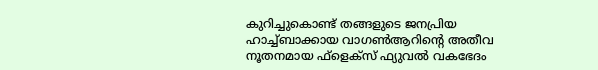കുറിച്ചുകൊണ്ട് തങ്ങളുടെ ജനപ്രിയ ഹാച്ച്ബാക്കായ വാഗൺആറിന്റെ അതീവ നൂതനമായ ഫ്‌ളെക്‌സ് ഫ്യുവൽ വകഭേദം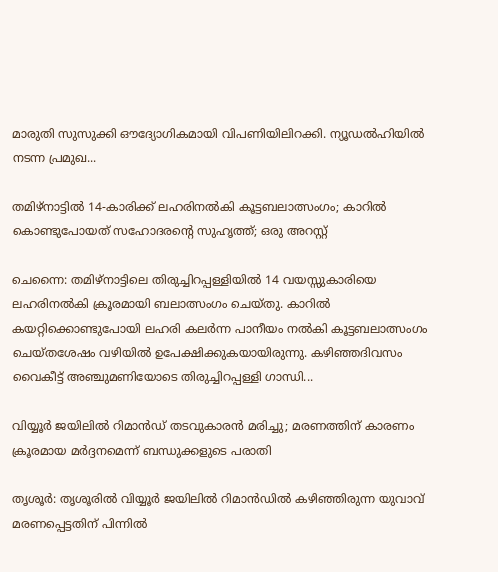മാരുതി സുസുക്കി ഔദ്യോഗികമായി വിപണിയിലിറക്കി. ന്യൂഡൽഹിയിൽ നടന്ന പ്രമുഖ...

തമിഴ്നാട്ടിൽ 14-കാരിക്ക് ലഹരിനൽകി കൂട്ടബലാത്സംഗം; കാറിൽ കൊണ്ടുപോയത് സഹോദരന്റെ സുഹൃത്ത്; ഒരു അറസ്റ്റ്

ചെന്നൈ: തമിഴ്നാട്ടിലെ തിരുച്ചിറപ്പള്ളിയിൽ 14 വയസ്സുകാരിയെ ലഹരിനൽകി ക്രൂരമായി ബലാത്സംഗം ചെയ്തു. കാറിൽ കയറ്റിക്കൊണ്ടുപോയി ലഹരി കലർന്ന പാനീയം നൽകി കൂട്ടബലാത്സംഗം ചെയ്തശേഷം വഴിയിൽ ഉപേക്ഷിക്കുകയായിരുന്നു. കഴിഞ്ഞദിവസം വൈകീട്ട് അഞ്ചുമണിയോടെ തിരുച്ചിറപ്പള്ളി ഗാന്ധി...

വിയ്യൂർ ജയിലിൽ റിമാൻഡ് തടവുകാരൻ മരിച്ചു; മരണത്തിന് കാരണം ക്രൂരമായ മർദ്ദനമെന്ന് ബന്ധുക്കളുടെ പരാതി

തൃശൂർ: തൃശൂരിൽ വിയ്യൂർ ജയിലിൽ റിമാൻഡിൽ കഴിഞ്ഞിരുന്ന യുവാവ് മരണപ്പെട്ടതിന് പിന്നിൽ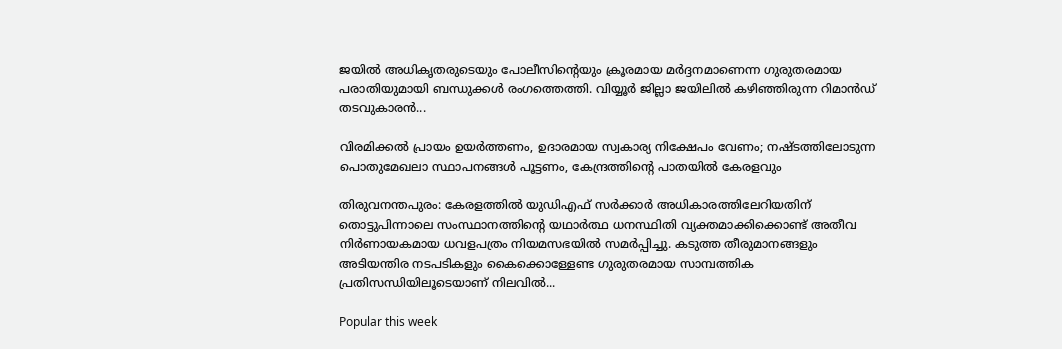ജയിൽ അധികൃതരുടെയും പോലീസിന്റെയും ക്രൂരമായ മർദ്ദനമാണെന്ന ഗുരുതരമായ പരാതിയുമായി ബന്ധുക്കൾ രംഗത്തെത്തി. വിയ്യൂർ ജില്ലാ ജയിലിൽ കഴിഞ്ഞിരുന്ന റിമാൻഡ് തടവുകാരൻ...

വിരമിക്കൽ പ്രായം ഉയർത്തണം, ഉദാരമായ സ്വകാര്യ നിക്ഷേപം വേണം; നഷ്ടത്തിലോടുന്ന പൊതുമേഖലാ സ്ഥാപനങ്ങള്‍ പൂട്ടണം, കേന്ദ്രത്തിന്റെ പാതയില്‍ കേരളവും

തിരുവനന്തപുരം: കേരളത്തിൽ യുഡിഎഫ് സർക്കാർ അധികാരത്തിലേറിയതിന് തൊട്ടുപിന്നാലെ സംസ്ഥാനത്തിന്റെ യഥാർത്ഥ ധനസ്ഥിതി വ്യക്തമാക്കിക്കൊണ്ട് അതീവ നിർണായകമായ ധവളപത്രം നിയമസഭയിൽ സമർപ്പിച്ചു. കടുത്ത തീരുമാനങ്ങളും അടിയന്തിര നടപടികളും കൈക്കൊള്ളേണ്ട ഗുരുതരമായ സാമ്പത്തിക പ്രതിസന്ധിയിലൂടെയാണ് നിലവിൽ...

Popular this week